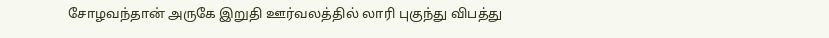சோழவந்தான் அருகே இறுதி ஊர்வலத்தில் லாரி புகுந்து விபத்து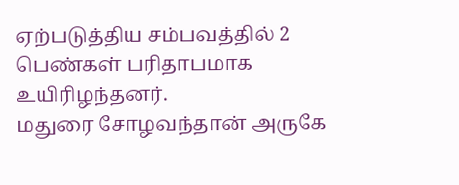ஏற்படுத்திய சம்பவத்தில் 2 பெண்கள் பரிதாபமாக உயிரிழந்தனர்.
மதுரை சோழவந்தான் அருகே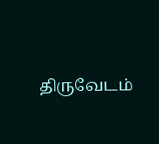திருவேடம்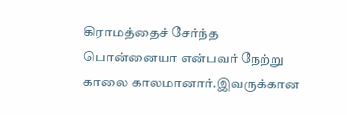கிராமத்தைச் சேர்ந்த பொன்னையா என்பவர் நேற்று காலை காலமானார்.இவருக்கான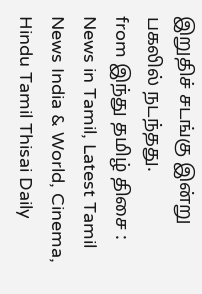இறுதிச் சடங்கு இன்று பகலில் நடந்தது.
from இந்து தமிழ் திசை : News in Tamil, Latest Tamil News India & World, Cinema, Hindu Tamil Thisai Daily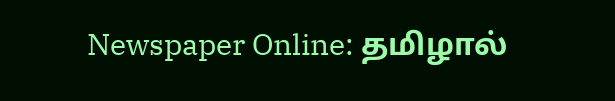Newspaper Online: தமிழால்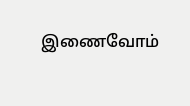இணைவோம்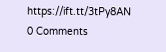https://ift.tt/3tPy8AN
0 Comments